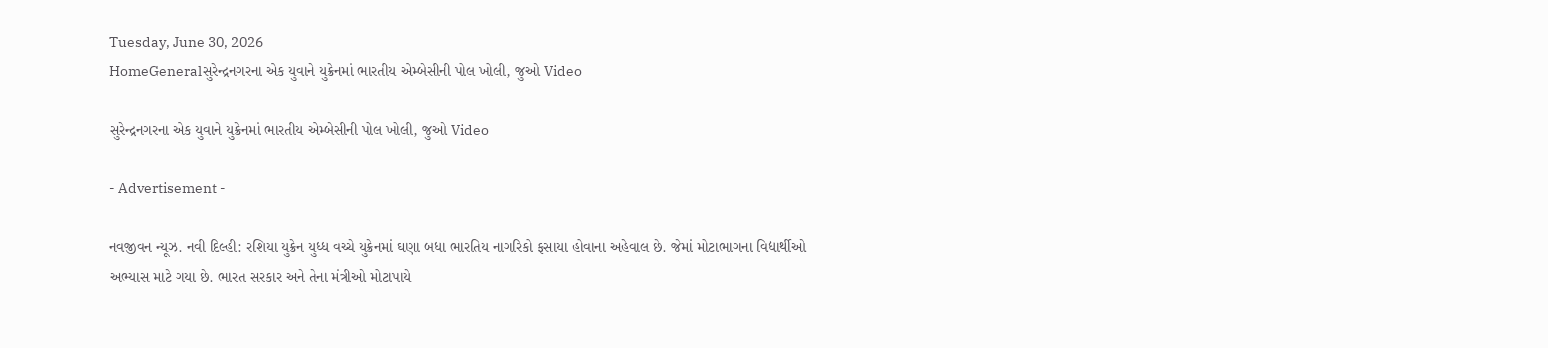Tuesday, June 30, 2026
HomeGeneralસુરેન્દ્રનગરના એક યુવાને યુક્રેનમાં ભારતીય એમ્બેસીની પોલ ખોલી, જુઓ Video

સુરેન્દ્રનગરના એક યુવાને યુક્રેનમાં ભારતીય એમ્બેસીની પોલ ખોલી, જુઓ Video

- Advertisement -

નવજીવન ન્યૂઝ. નવી દિલ્હી: રશિયા યુક્રેન યુધ્ધ વચ્ચે યુક્રેનમાં ઘણા બધા ભારતિય નાગરિકો ફસાયા હોવાના અહેવાલ છે. જેમાં મોટાભાગના વિદ્યાર્થીઓ અભ્યાસ માટે ગયા છે. ભારત સરકાર અને તેના મંત્રીઓ મોટાપાયે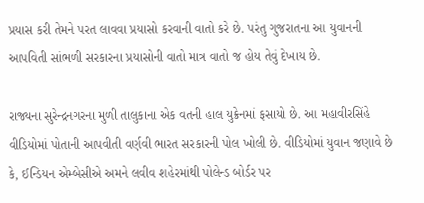પ્રયાસ કરી તેમને પરત લાવવા પ્રયાસો કરવાની વાતો કરે છે. પરંતુ ગુજરાતના આ યુવાનની આપવિતી સાંભળી સરકારના પ્રયાસોની વાતો માત્ર વાતો જ હોય તેવું દેખાય છે.

રાજ્યના સુરેન્દ્રનગરના મુળી તાલુકાના એક વતની હાલ યુક્રેનમાં ફસાયો છે. આ મહાવીરસિંહે વીડિયોમાં પોતાની આપવીતી વર્ણવી ભારત સરકારની પોલ ખોલી છે. વીડિયોમાં યુવાન જણાવે છે કે, ઈન્ડિયન એમ્બેસીએ અમને લવીવ શહેરમાંથી પોલેન્ડ બોર્ડર પર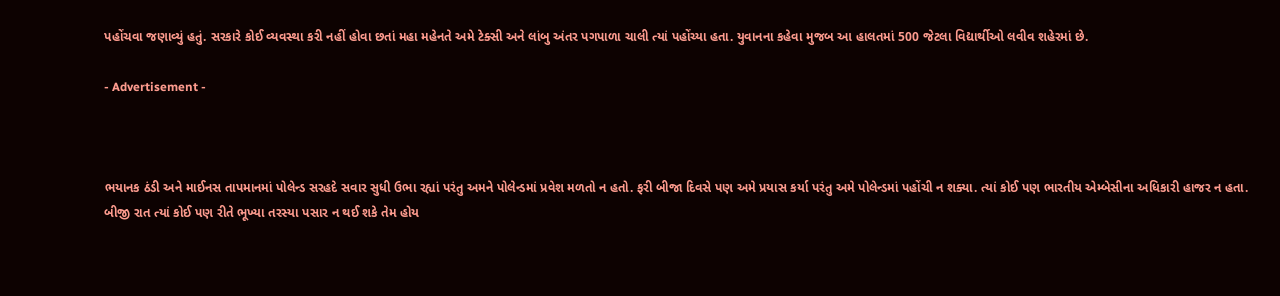પહોંચવા જણાવ્યું હતું. સરકારે કોઈ વ્યવસ્થા કરી નહીં હોવા છતાં મહા મહેનતે અમે ટેક્સી અને લાંબુ અંતર પગપાળા ચાલી ત્યાં પહોંચ્યા હતા. યુવાનના કહેવા મુજબ આ હાલતમાં 500 જેટલા વિદ્યાર્થીઓ લવીવ શહેરમાં છે.

- Advertisement -



ભયાનક ઠંડી અને માઈનસ તાપમાનમાં પોલેન્ડ સરહદે સવાર સુધી ઉભા રહ્યાં પરંતુ અમને પોલેન્ડમાં પ્રવેશ મળતો ન હતો. ફરી બીજા દિવસે પણ અમે પ્રયાસ કર્યા પરંતુ અમે પોલેન્ડમાં પહોંચી ન શક્યા. ત્યાં કોઈ પણ ભારતીય એમ્બેસીના અધિકારી હાજર ન હતા. બીજી રાત ત્યાં કોઈ પણ રીતે ભૂખ્યા તરસ્યા પસાર ન થઈ શકે તેમ હોય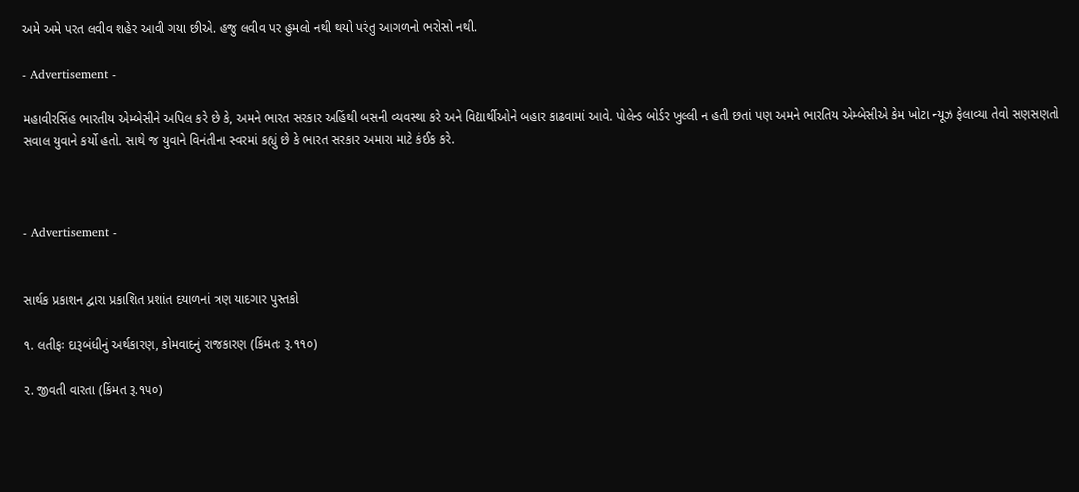અમે અમે પરત લવીવ શહેર આવી ગયા છીએ. હજુ લવીવ પર હુમલો નથી થયો પરંતુ આગળનો ભરોસો નથી.

- Advertisement -

મહાવીરસિંહ ભારતીય એમ્બેસીને અપિલ કરે છે કે, અમને ભારત સરકાર અહિંથી બસની વ્યવસ્થા કરે અને વિદ્યાર્થીઓને બહાર કાઢવામાં આવે. પોલેન્ડ બોર્ડર ખુલ્લી ન હતી છતાં પણ અમને ભારતિય એમ્બેસીએ કેમ ખોટા ન્યૂઝ ફેલાવ્યા તેવો સણસણતો સવાલ યુવાને કર્યો હતો. સાથે જ યુવાને વિનંતીના સ્વરમાં કહ્યું છે કે ભારત સરકાર અમારા માટે કંઈક કરે.



- Advertisement -


સાર્થક પ્રકાશન દ્વારા પ્રકાશિત પ્રશાંત દયાળનાં ત્રણ યાદગાર પુસ્તકો

૧. લતીફઃ દારૂબંધીનું અર્થકારણ, કોમવાદનું રાજકારણ (કિંમતઃ રૂ.૧૧૦)

૨. જીવતી વારતા (કિંમત રૂ.૧૫૦)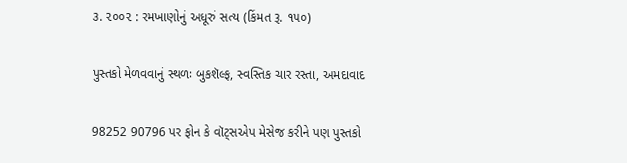૩. ૨૦૦૨ : રમખાણોનું અધૂરું સત્ય (કિંમત રૂ. ૧૫૦)

પુસ્તકો મેળવવાનું સ્થળઃ બુકશૅલ્ફ, સ્વસ્તિક ચાર રસ્તા, અમદાવાદ

98252 90796 પર ફોન કે વૉટ્સએપ મેસેજ કરીને પણ પુસ્તકો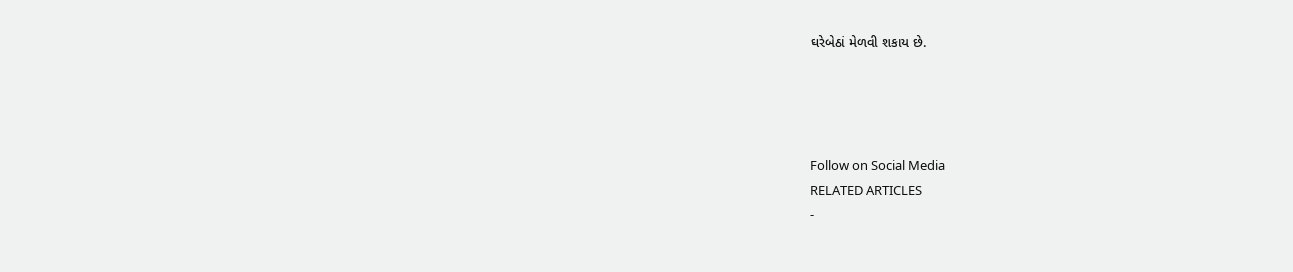ઘરેબેઠાં મેળવી શકાય છે.




Follow on Social Media
RELATED ARTICLES
-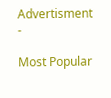Advertisment -

Most Popular